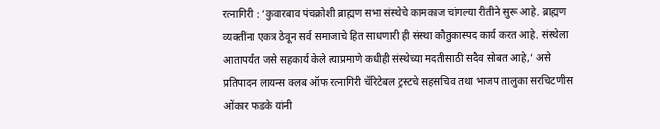रत्नागिरी : ‘कुवारबाव पंचक्रोशी ब्राह्मण सभा संस्थेचे कामकाज चांगल्या रीतीने सुरू आहे. ब्राह्मण व्यक्तींना एकत्र ठेवून सर्व समाजाचे हित साधणारी ही संस्था कौतुकास्पद कार्य करत आहे. संस्थेला आतापर्यंत जसे सहकार्य केले त्याप्रमाणे कधीही संस्थेच्या मदतीसाठी सदैव सोबत आहे,’ असे प्रतिपादन लायन्स क्लब ऑफ रत्नागिरी चॅरिटेबल ट्रस्टचे सहसचिव तथा भाजप तालुका सरचिटणीस ओंकार फडके यांनी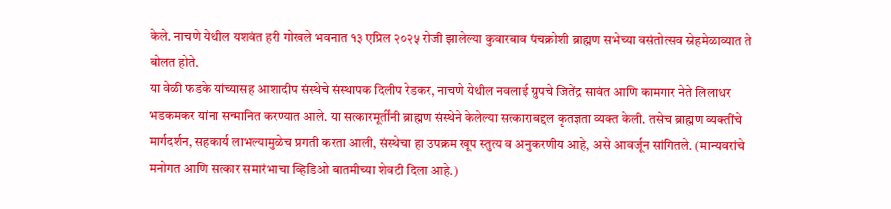केले. नाचणे येथील यशवंत हरी गोखले भवनात १३ एप्रिल २०२५ रोजी झालेल्या कुवारबाव पंचक्रोशी ब्राह्मण सभेच्या वसंतोत्सव स्नेहमेळाव्यात ते बोलत होते.
या वेळी फडके यांच्यासह आशादीप संस्थेचे संस्थापक दिलीप रेडकर, नाचणे येथील नवलाई ग्रुपचे जितेंद्र सावंत आणि कामगार नेते लिलाधर भडकमकर यांना सन्मानित करण्यात आले. या सत्कारमूर्तींनी ब्राह्मण संस्थेने केलेल्या सत्काराबद्दल कृतज्ञता व्यक्त केली. तसेच ब्राह्मण व्यक्तींचे मार्गदर्शन, सहकार्य लाभल्यामुळेच प्रगती करता आली, संस्थेचा हा उपक्रम खूप स्तुत्य व अनुकरणीय आहे, असे आवर्जून सांगितले. (मान्यवरांचे मनोगत आणि सत्कार समारंभाचा व्हिडिओ बातमीच्या शेवटी दिला आहे.)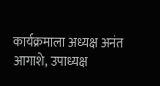कार्यक्रमाला अध्यक्ष अनंत आगाशे, उपाध्यक्ष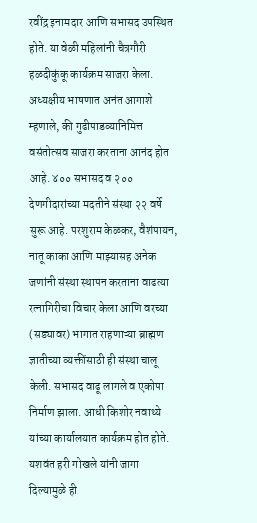रवींद्र इनामदार आणि सभासद उपस्थित होते. या वेळी महिलांनी चैत्रगौरी हळदीकुंकू कार्यक्रम साजरा केला. अध्यक्षीय भाषणात अनंत आगाशे म्हणाले, की गुढीपाडव्यानिमित्त वसंतोत्सव साजरा करताना आनंद होत आहे. ४०० सभासद व २०० देणगीदारांच्या मदतीने संस्था २२ वर्षे सुरू आहे. परशुराम केळकर, वैशंपायन, नातू काका आणि माझ्यासह अनेक जणांनी संस्था स्थापन करताना वाढत्या रत्नागिरीचा विचार केला आणि वरच्या (सड्यावर) भागात राहणाऱ्या ब्राह्मण ज्ञातीच्या व्यक्तींसाठी ही संस्था चालू केली. सभासद वाढू लागले व एकोपा निर्माण झाला. आधी किशोर नवाथ्ये यांच्या कार्यालयात कार्यक्रम होत होते. यशवंत हरी गोखले यांनी जागा दिल्यामुळे ही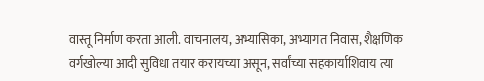वास्तू निर्माण करता आली. वाचनालय, अभ्यासिका, अभ्यागत निवास, शैक्षणिक वर्गखोल्या आदी सुविधा तयार करायच्या असून, सर्वांच्या सहकार्याशिवाय त्या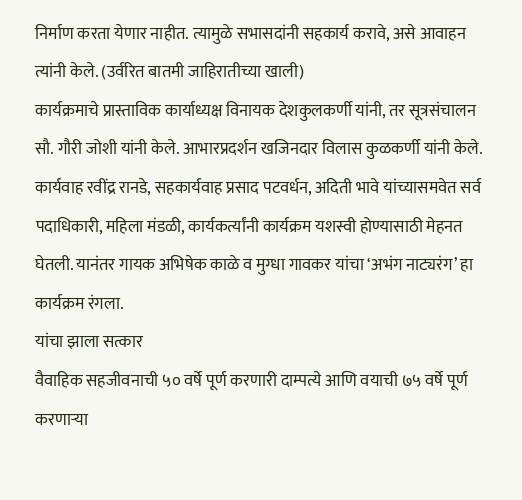निर्माण करता येणार नाहीत. त्यामुळे सभासदांनी सहकार्य करावे, असे आवाहन त्यांनी केले. (उर्वरित बातमी जाहिरातीच्या खाली)
कार्यक्रमाचे प्रास्ताविक कार्याध्यक्ष विनायक देशकुलकर्णी यांनी, तर सूत्रसंचालन सौ. गौरी जोशी यांनी केले. आभारप्रदर्शन खजिनदार विलास कुळकर्णी यांनी केले. कार्यवाह रवींद्र रानडे, सहकार्यवाह प्रसाद पटवर्धन, अदिती भावे यांच्यासमवेत सर्व पदाधिकारी, महिला मंडळी, कार्यकर्त्यांनी कार्यक्रम यशस्वी होण्यासाठी मेहनत घेतली. यानंतर गायक अभिषेक काळे व मुग्धा गावकर यांचा ‘अभंग नाट्यरंग’ हा कार्यक्रम रंगला.
यांचा झाला सत्कार
वैवाहिक सहजीवनाची ५० वर्षे पूर्ण करणारी दाम्पत्ये आणि वयाची ७५ वर्षे पूर्ण करणाऱ्या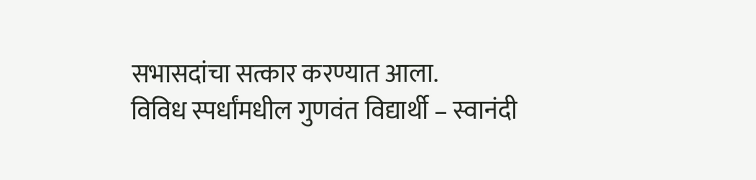सभासदांचा सत्कार करण्यात आला.
विविध स्पर्धांमधील गुणवंत विद्यार्थी – स्वानंदी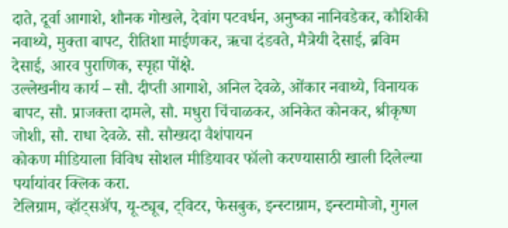दाते, दूर्वा आगाशे, शौनक गोखले, देवांग पटवर्धन, अनुष्का नानिवडेकर, कौशिकी नवाथ्ये, मुक्ता बापट, रीतिशा माईणकर, ऋचा दंडवते, मैत्रेयी देसाई, ब्रविम देसाई, आरव पुराणिक, स्पृहा पोंक्षे.
उल्लेखनीय कार्य – सौ. दीप्ती आगाशे, अनिल देवळे, ओंकार नवाथ्ये, विनायक बापट, सौ. प्राजक्ता दामले, सौ. मधुरा चिंचाळकर, अनिकेत कोनकर, श्रीकृष्ण जोशी, सौ. राधा देवळे. सौ. सौख्यदा वैशंपायन
कोकण मीडियाला विविध सोशल मीडियावर फॉलो करण्यासाठी खाली दिलेल्या पर्यायांवर क्लिक करा.
टेलिग्राम, व्हॉट्सॲप, यू-ट्यूब, ट्विटर, फेसबुक, इन्स्टाग्राम, इन्स्टामोजो, गुगल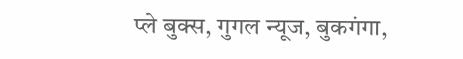प्ले बुक्स, गुगल न्यूज, बुकगंगा,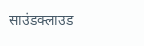साउंडक्लाउड